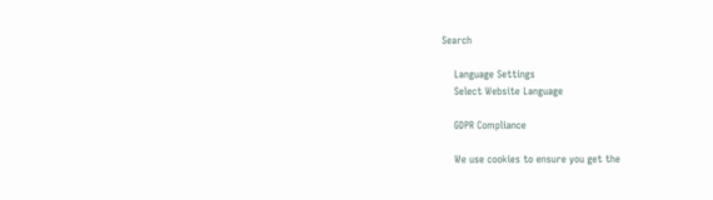Search

    Language Settings
    Select Website Language

    GDPR Compliance

    We use cookies to ensure you get the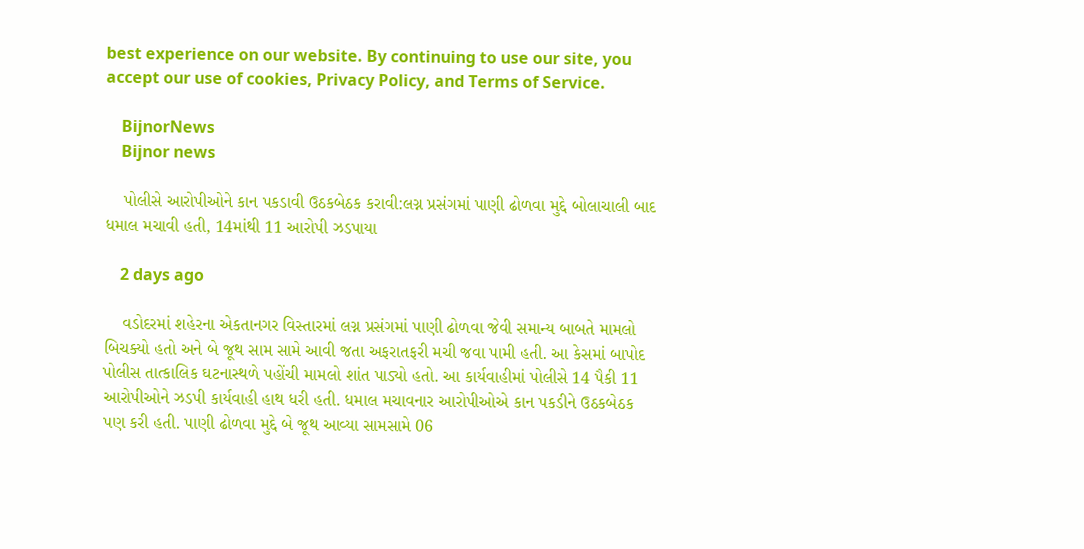best experience on our website. By continuing to use our site, you accept our use of cookies, Privacy Policy, and Terms of Service.

    BijnorNews
    Bijnor news

    પોલીસે આરોપીઓને કાન પકડાવી ઉઠકબેઠક કરાવી:લગ્ન પ્રસંગમાં પાણી ઢોળવા મુદ્દે બોલાચાલી બાદ ધમાલ મચાવી હતી, 14માંથી 11 આરોપી ઝડપાયા

    2 days ago

    વડોદરમાં શહેરના એકતાનગર વિસ્તારમાં લગ્ન પ્રસંગમાં પાણી ઢોળવા જેવી સમાન્ય બાબતે મામલો બિચક્યો હતો અને બે જૂથ સામ સામે આવી જતા અફરાતફરી મચી જવા પામી હતી. આ કેસમાં બાપોદ પોલીસ તાત્કાલિક ઘટનાસ્થળે પહોંચી મામલો શાંત પાડ્યો હતો. આ કાર્યવાહીમાં પોલીસે 14 પૈકી 11 આરોપીઓને ઝડપી કાર્યવાહી હાથ ધરી હતી. ધમાલ મચાવનાર આરોપીઓએ કાન પકડીને ઉઠકબેઠક પણ કરી હતી. પાણી ઢોળવા મુદ્દે બે જૂથ આવ્યા સામસામે 06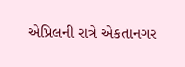એપ્રિલની રાત્રે એકતાનગર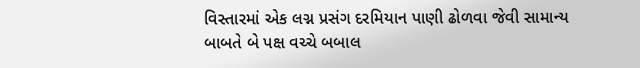વિસ્તારમાં એક લગ્ન પ્રસંગ દરમિયાન પાણી ઢોળવા જેવી સામાન્ય બાબતે બે પક્ષ વચ્ચે બબાલ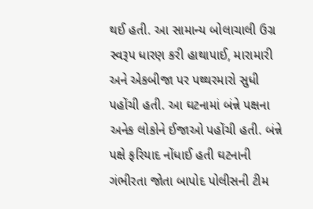થઈ હતી. આ સામાન્ય બોલાચાલી ઉગ્ર સ્વરૂપ ધારણ કરી હાથાપાઈ, મારામારી અને એકબીજા પર પથ્થરમારો સુધી પહોંચી હતી. આ ઘટનામાં બંન્ને પક્ષના અનેક લોકોને ઈજાઓ પહોંચી હતી. બંન્ને પક્ષે ફરિયાદ નોંધાઈ હતી ઘટનાની ગંભીરતા જોતા બાપોદ પોલીસની ટીમ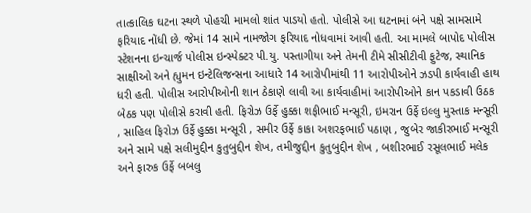તાત્કાલિક ઘટના સ્થળે પોહચી મામલો શાંત પાડયો હતો. પોલીસે આ ઘટનામાં બંને પક્ષે સામસામે ફરિયાદ નોંધી છે. જેમાં 14 સામે નામજોગ ફરિયાદ નોધવામાં આવી હતી. આ મામલે બાપોદ પોલીસ સ્ટેશનના ઇન્ચાર્જ પોલીસ ઇન્સ્પેક્ટર પી.યુ. પસ્તાગીયા અને તેમની ટીમે સીસીટીવી ફુટેજ, સ્થાનિક સાક્ષીઓ અને હ્યુમન ઇન્ટેલિજન્સના આધારે 14 આરોપીમાંથી 11 આરોપીઓને ઝડપી કાર્યવાહી હાથ ધરી હતી. પોલીસ આરોપીઓની શાન ઠેકાણે લાવી આ કાર્યવાહીમાં આરોપીઓને કાન પકડાવી ઉઠક બેઠક પણ પોલીસે કરાવી હતી. ફિરોઝ ઉર્ફે હુક્કા શફીભાઈ મન્સૂરી, ઇમરાન ઉર્ફે ઇલ્લુ મુસ્તાક મન્સૂરી , સાહિલ ફિરોઝ ઉર્ફે હુક્કા મન્સૂરી , સમીર ઉર્ફે કાકા અશરફભાઈ પઠાણ , જુબેર જાકીરભાઈ મન્સૂરી અને સામે પક્ષે સલીમુદ્દીન કુતુબુદ્દીન શેખ, તમીજુદ્દીન કુતુબુદ્દીન શેખ , બશીરભાઈ રસૂલભાઈ મલેક અને ફારુક ઉર્ફે બબલુ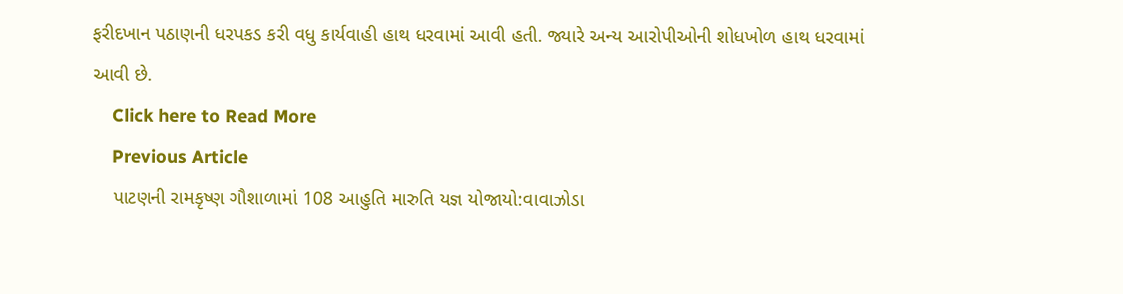ફરીદખાન પઠાણની ધરપકડ કરી વધુ કાર્યવાહી હાથ ધરવામાં આવી હતી. જ્યારે અન્ય આરોપીઓની શોધખોળ હાથ ધરવામાં આવી છે.
    Click here to Read More
    Previous Article
    પાટણની રામકૃષ્ણ ગૌશાળામાં 108 આહુતિ મારુતિ યજ્ઞ યોજાયો:વાવાઝોડા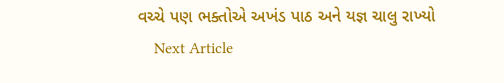વચ્ચે પણ ભક્તોએ અખંડ પાઠ અને યજ્ઞ ચાલુ રાખ્યો
    Next Article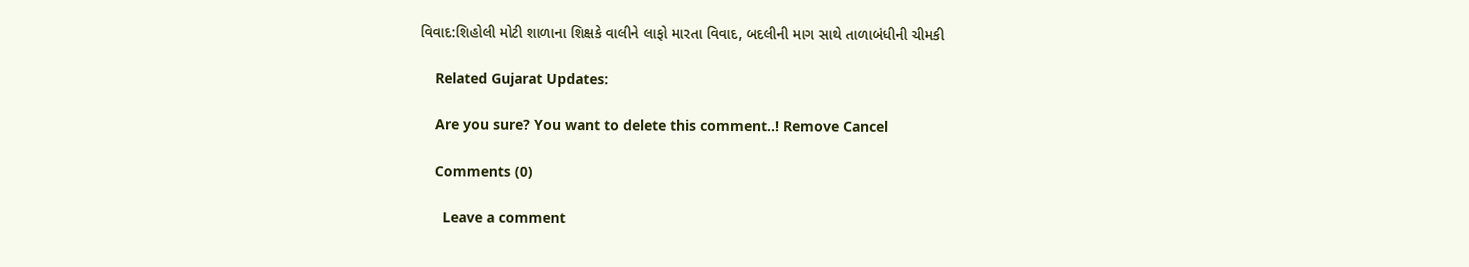વિવાદ:શિહોલી મોટી શાળાના શિક્ષકે વાલીને લાફો મારતા વિવાદ, બદલીની માગ સાથે તાળાબંધીની ચીમકી

    Related Gujarat Updates:

    Are you sure? You want to delete this comment..! Remove Cancel

    Comments (0)

      Leave a comment